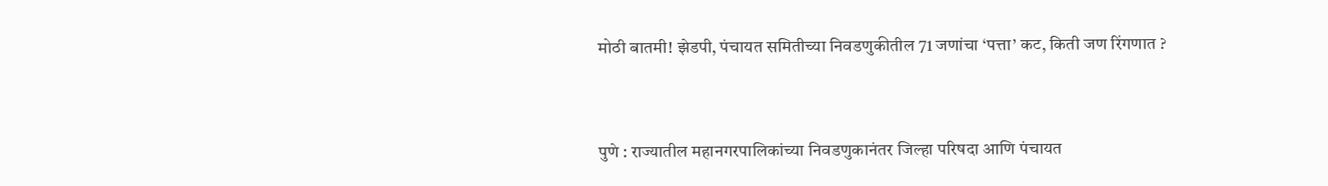मोठी बातमी! झेडपी, पंचायत समितीच्या निवडणुकीतील 71 जणांचा ‘पत्ता’ कट, किती जण रिंगणात ?


पुणे : राज्यातील महानगरपालिकांच्या निवडणुकानंतर जिल्हा परिषदा आणि पंचायत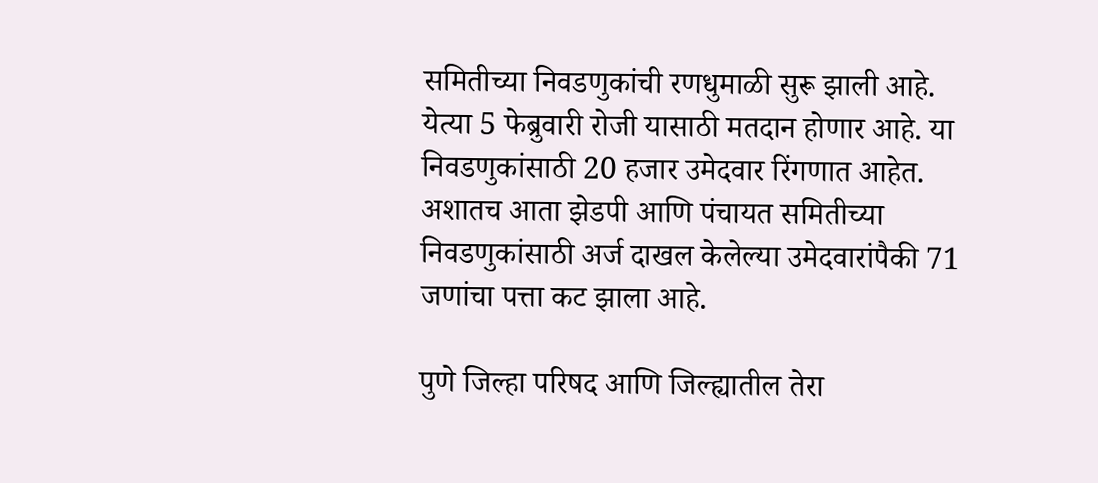समितीच्या निवडणुकांची रणधुमाळी सुरू झाली आहे. येत्या 5 फेब्रुवारी रोजी यासाठी मतदान होणार आहे. या निवडणुकांसाठी 20 हजार उमेदवार रिंगणात आहेत. अशातच आता झेडपी आणि पंचायत समितीच्या निवडणुकांसाठी अर्ज दाखल केलेल्या उमेदवारांपैकी 71 जणांचा पत्ता कट झाला आहे.

पुणे जिल्हा परिषद आणि जिल्ह्यातील तेरा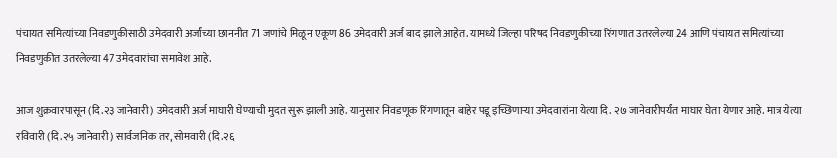पंचायत समित्यांच्या निवडणुकीसाठी उमेदवारी अर्जांच्या छाननीत 71 जणांचे मिळून एकूण 86 उमेदवारी अर्ज बाद झाले आहेत. यामध्ये जिल्हा परिषद निवडणुकीच्या रिंगणात उतरलेल्या 24 आणि पंचायत समित्यांच्या निवडणुकीत उतरलेल्या 47 उमेदवारांचा समावेश आहे.

आज शुक्रवारपासून (दि.२३ जानेवारी) उमेदवारी अर्ज माघारी घेण्याची मुदत सुरू झाली आहे. यानुसार निवडणूक रिंगणातून बाहेर पडू इच्छिणाऱ्या उमेदवारांना येत्या दि. २७ जानेवारीपर्यंत माघार घेता येणार आहे. मात्र येत्या रविवारी (दि.२५ जानेवारी) सार्वजनिक तर, सोमवारी (दि.२६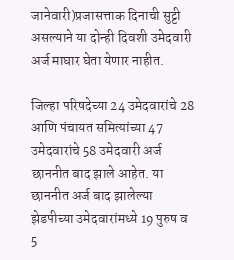जानेवारी)प्रजासत्ताक दिनाची सुट्टी असल्याने या दोन्ही दिवशी उमेदवारी अर्ज माघार घेता येणार नाहीत.

जिल्हा परिषदेच्या 24 उमेदवारांचे 28 आणि पंचायत समित्यांच्या 47 उमेदवारांचे 58 उमेदवारी अर्ज छाननीत बाद झाले आहेत. या छाननीत अर्ज बाद झालेल्या झेडपीच्या उमेदवारांमध्ये 19 पुरुष व 5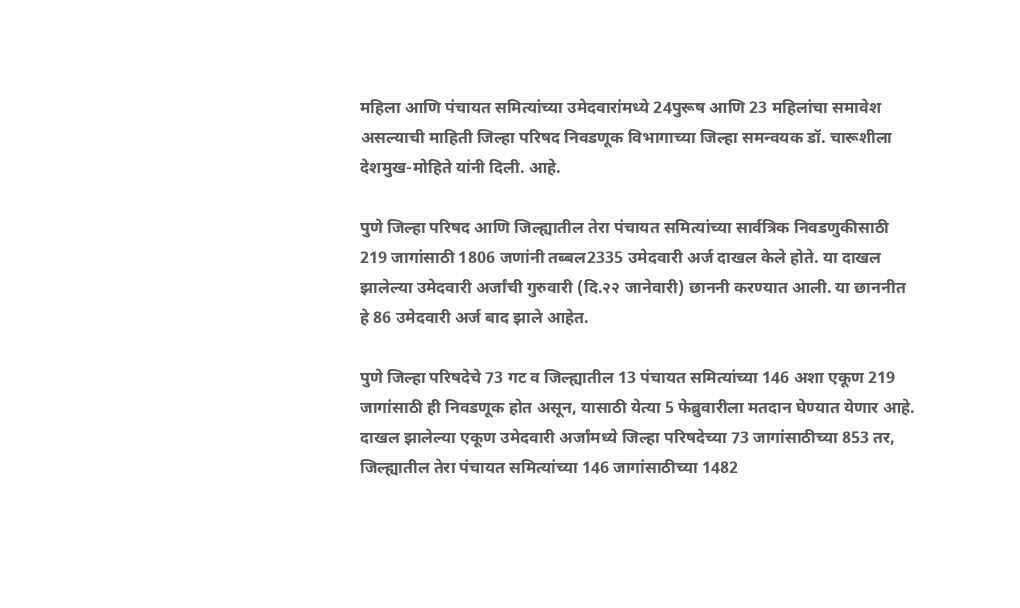महिला आणि पंचायत समित्यांच्या उमेदवारांमध्ये 24पुरूष आणि 23 महिलांचा समावेश असल्याची माहिती जिल्हा परिषद निवडणूक विभागाच्या जिल्हा समन्वयक डॉ. चारूशीला देशमुख-मोहिते यांनी दिली. आहे.

पुणे जिल्हा परिषद आणि जिल्ह्यातील तेरा पंचायत समित्यांच्या सार्वत्रिक निवडणुकीसाठी 219 जागांसाठी 1806 जणांनी तब्बल2335 उमेदवारी अर्ज दाखल केले होते. या दाखल झालेल्या उमेदवारी अर्जांची गुरुवारी (दि.२२ जानेवारी) छाननी करण्यात आली. या छाननीत हे 86 उमेदवारी अर्ज बाद झाले आहेत.

पुणे जिल्हा परिषदेचे 73 गट व जिल्ह्यातील 13 पंचायत समित्यांच्या 146 अशा एकूण 219 जागांसाठी ही निवडणूक होत असून, यासाठी येत्या 5 फेब्रुवारीला मतदान घेण्यात येणार आहे. दाखल झालेल्या एकूण उमेदवारी अर्जांमध्ये जिल्हा परिषदेच्या 73 जागांसाठीच्या 853 तर, जिल्ह्यातील तेरा पंचायत समित्यांच्या 146 जागांसाठीच्या 1482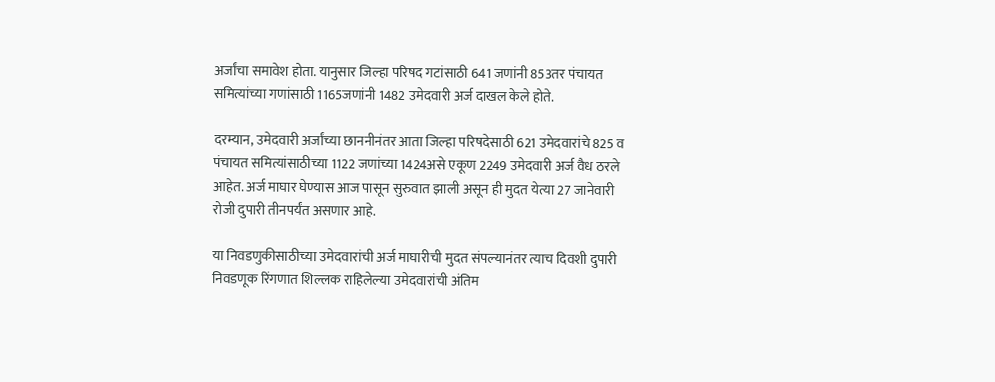अर्जांचा समावेश होता. यानुसार जिल्हा परिषद गटांसाठी 641 जणांनी 853तर पंचायत समित्यांच्या गणांसाठी 1165जणांनी 1482 उमेदवारी अर्ज दाखल केले होते.

दरम्यान, उमेदवारी अर्जांच्या छाननीनंतर आता जिल्हा परिषदेसाठी 621 उमेदवारांचे 825 व पंचायत समित्यांसाठीच्या 1122 जणांच्या 1424असे एकूण 2249 उमेदवारी अर्ज वैध ठरले आहेत. अर्ज माघार घेण्यास आज पासून सुरुवात झाली असून ही मुदत येत्या 27 जानेवारी रोजी दुपारी तीनपर्यंत असणार आहे.

या निवडणुकीसाठीच्या उमेदवारांची अर्ज माघारीची मुदत संपल्यानंतर त्याच दिवशी दुपारी निवडणूक रिंगणात शिल्लक राहिलेल्या उमेदवारांची अंतिम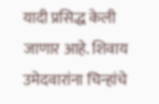यादी प्रसिद्ध केली जाणार आहे. शिवाय उमेदवारांना चिन्हांचे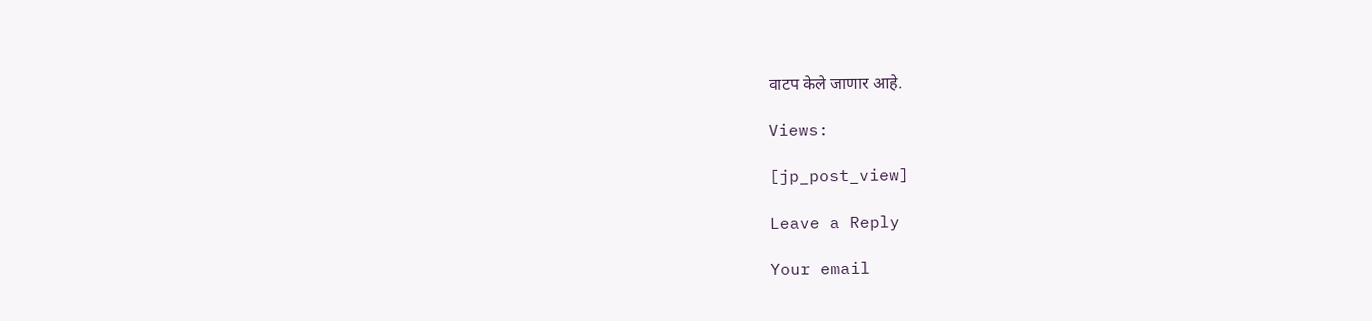वाटप केले जाणार आहे.

Views:

[jp_post_view]

Leave a Reply

Your email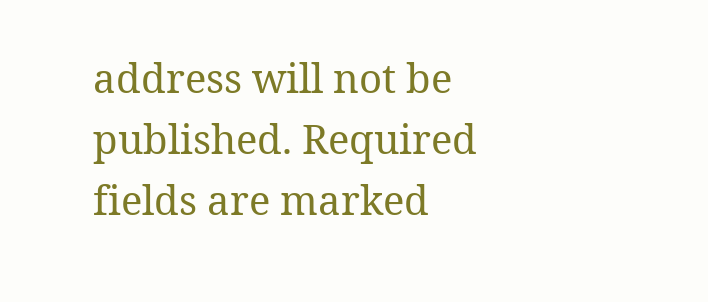address will not be published. Required fields are marked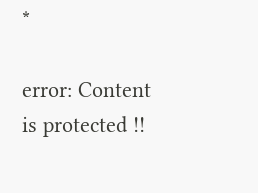*

error: Content is protected !!